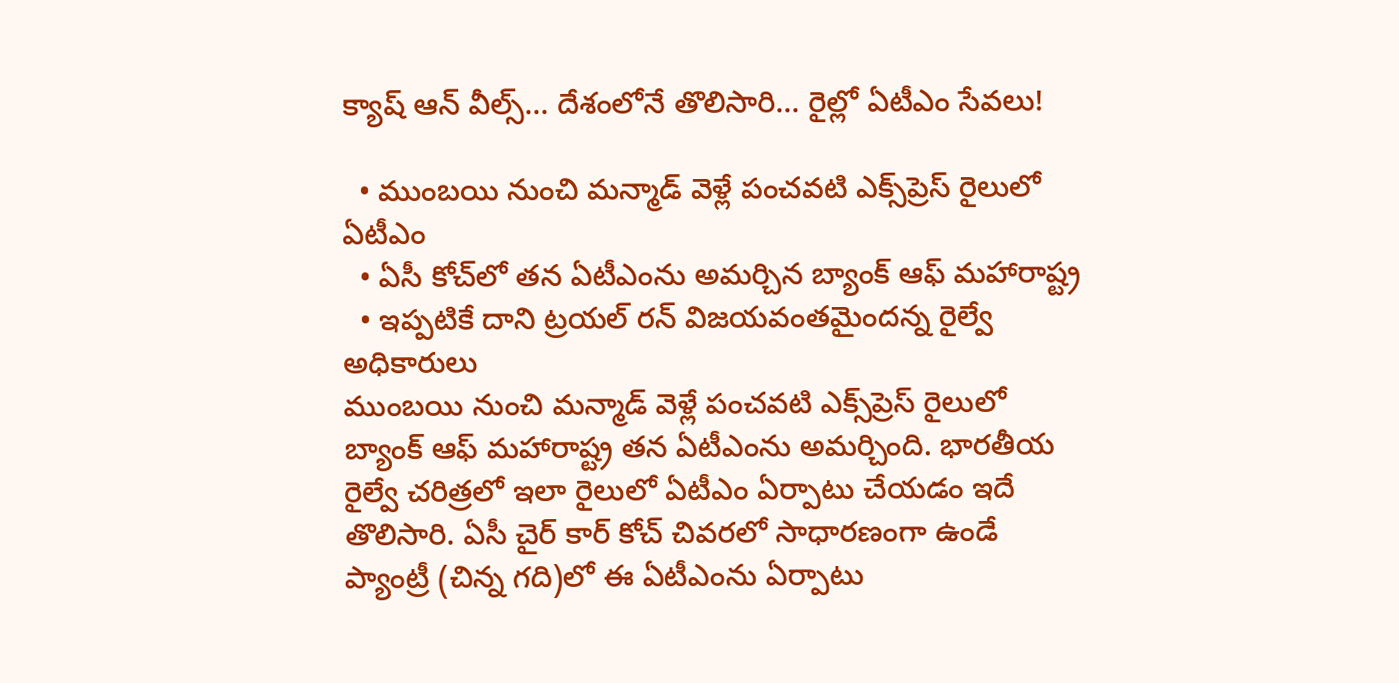క్యాష్ ఆన్ వీల్స్... దేశంలోనే తొలిసారి... రైల్లో ఏటీఎం సేవ‌లు!

  • ముంబ‌యి నుంచి మ‌న్మాడ్ వెళ్లే పంచవటి ఎక్స్‌ప్రెస్ రైలులో ఏటీఎం
  • ఏసీ కోచ్‌లో త‌న ఏటీఎంను అమ‌ర్చిన బ్యాంక్ ఆఫ్ మ‌హారాష్ట్ర
  • ఇప్ప‌టికే దాని ట్రయల్ రన్ విజయవంతమైందన్న‌ రైల్వే అధికారులు
ముంబ‌యి నుంచి మ‌న్మాడ్ వెళ్లే పంచవటి ఎక్స్‌ప్రెస్ రైలులో బ్యాంక్ ఆఫ్ మ‌హారాష్ట్ర త‌న ఏటీఎంను అమ‌ర్చింది. భార‌తీయ రైల్వే చ‌రిత్ర‌లో ఇలా రైలులో ఏటీఎం ఏర్పాటు చేయ‌డం ఇదే తొలిసారి. ఏసీ చైర్ కార్ కోచ్ చివ‌ర‌లో సాధార‌ణంగా ఉండే ప్యాంట్రీ (చిన్న గ‌ది)లో ఈ ఏటీఎంను ఏర్పాటు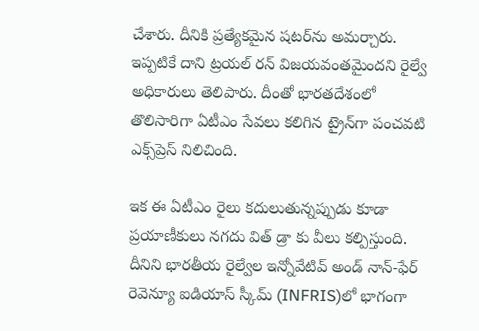చేశారు. దీనికి ప్ర‌త్యేకమైన ష‌ట‌ర్‌ను అమ‌ర్చారు. ఇప్ప‌టికే దాని ట్రయల్ రన్ విజయవంతమైందని రైల్వే అధికారులు తెలిపారు. దీంతో భారతదేశంలో తొలిసారిగా ఏటీఎం సేవ‌లు క‌లిగిన ట్రైన్‌గా పంచవటి ఎక్స్‌ప్రెస్ నిలిచింది.

ఇక ఈ ఏటీఎం రైలు కదులుతున్నప్పుడు కూడా ప్రయాణీకులు నగదు విత్ డ్రా కు వీలు కల్పిస్తుంది. దీనిని భారతీయ రైల్వేల ఇన్నోవేటివ్ అండ్‌ నాన్-ఫేర్ రెవెన్యూ ఐడియాస్ స్కీమ్ (INFRIS)లో భాగంగా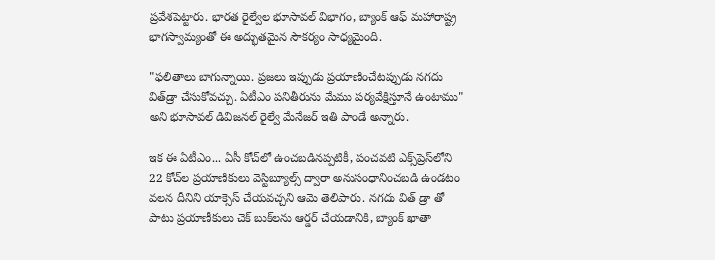ప్రవేశపెట్టారు. భారత రైల్వేల భూసావల్ విభాగం, బ్యాంక్ ఆఫ్ మహారాష్ట్ర భాగ‌స్వామ్యంతో ఈ అద్భుత‌మైన సౌక‌ర్యం సాధ్య‌మైంది.

"ఫలితాలు బాగున్నాయి. ప్రజలు ఇప్పుడు ప్రయాణించేటప్పుడు నగదు విత్‌డ్రా చేసుకోవచ్చు. ఏటీఎం పనితీరును మేము పర్యవేక్షిస్తూనే ఉంటాము" అని భూసావల్ డివిజనల్ రైల్వే మేనేజర్ ఇతి పాండే అన్నారు.

ఇక ఈ ఏటీఎం... ఏసీ కోచ్‌లో ఉంచబడినప్పటికీ, పంచవటి ఎక్స్‌ప్రెస్‌లోని 22 కోచ్‌ల ప్రయాణికులు వెస్టిబ్యూల్స్ ద్వారా అనుసంధానించబడి ఉండటం వలన దీనిని యాక్సెస్ చేయవచ్చ‌ని ఆమె తెలిపారు. నగదు విత్ డ్రా తో పాటు ప్రయాణీకులు చెక్ బుక్‌లను ఆర్డర్ చేయడానికి, బ్యాంక్‌ ఖాతా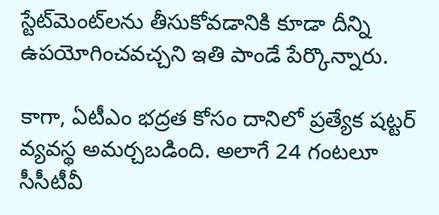స్టేట్‌మెంట్‌లను తీసుకోవ‌డానికి కూడా దీన్ని ఉపయోగించవచ్చని ఇతి పాండే పేర్కొన్నారు.

కాగా, ఏటీఎం భద్రత కోసం దానిలో ప్ర‌త్యేక‌ షట్టర్ వ్యవస్థ అమర్చబడింది. అలాగే 24 గంటలూ సీసీటీవీ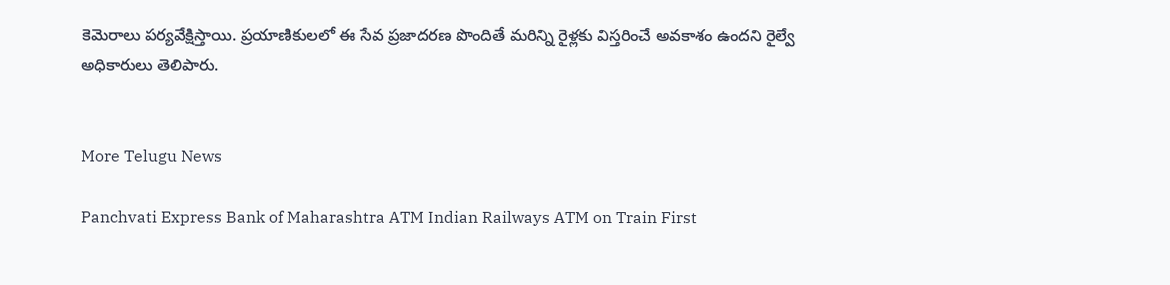కెమెరాలు పర్యవేక్షిస్తాయి. ప్రయాణికులలో ఈ సేవ ప్రజాదరణ పొందితే మరిన్ని రైళ్లకు విస్తరించే అవకాశం ఉందని రైల్వే అధికారులు తెలిపారు.


More Telugu News

Panchvati Express Bank of Maharashtra ATM Indian Railways ATM on Train First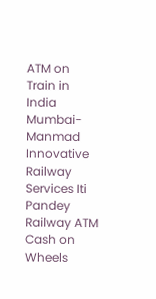ATM on Train in India Mumbai-Manmad Innovative Railway Services Iti Pandey Railway ATM Cash on Wheels